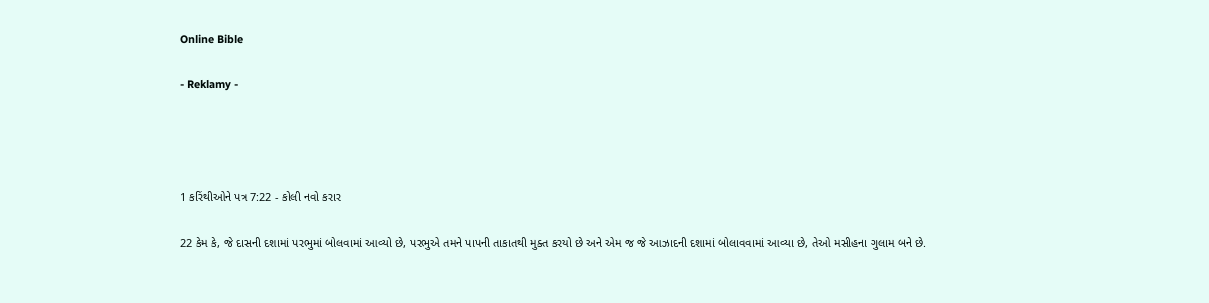Online Bible

- Reklamy -




1 કરિંથીઓને પત્ર 7:22 - કોલી નવો કરાર

22 કેમ કે, જે દાસની દશામાં પરભુમાં બોલવામાં આવ્યો છે, પરભુએ તમને પાપની તાકાતથી મુક્ત કરયો છે અને એમ જ જે આઝાદની દશામાં બોલાવવામાં આવ્યા છે, તેઓ મસીહના ગુલામ બને છે.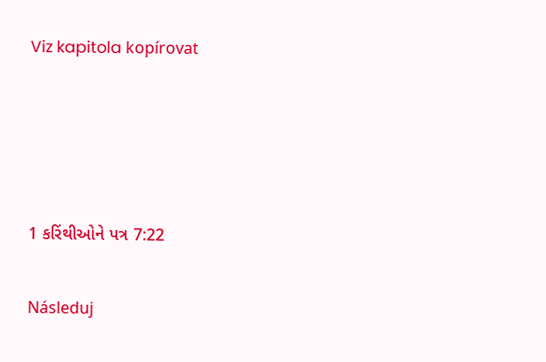Viz kapitola kopírovat




1 કરિંથીઓને પત્ર 7:22

Následuj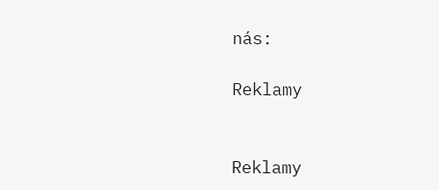nás:

Reklamy


Reklamy